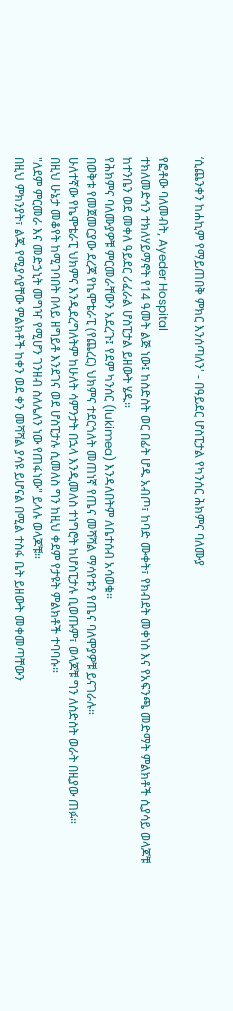‘ሲጨንቀን ከሐኪም የማይጠበቅ ምክር እንሰጣለን' - በዓይደር ሆስፒታል የካንሰር ሕክምና ባለሙያ

የፎቶው ባለመብት, Ayeder Hospital
ተክለመድኅን ተክለሃይማኖት የ14 ዓመት ልጅ ነው፤ ከስድስት ወር በፊት ሆዱ አብጦ፣ ከባድ ሙቀት፣ የክብደት መቀነስ እና የአፍንጫ መድማት ምልክቶች ሲያሳይ ወላጆቹ ከተንቤን ወደ መቀለ ዓይደር ሪፈራል ሆስፒታል ይዘውት ሄዱ።
የሕክምና ባለሙያዎቹ ምርመራቸውን አደረጉ፤ የደም ካንሰር (lukimea) እንዳለበትም ለቤተሰብ አሳወቁ።
በወቅቱ የመጀመርያው ደረጃ የኬሞቴራፒ (የጨረር) ህክምና ተደርጎለት መጠነኛ የጤና መሻሻል ማሳየቱን የጤና ባለሞያዎቹ ይናገራሉ።
ሁለተኛው የኬሞቴራፒ ህክምና እንዲደረግለትም ከሁለት ሳምንታት በኋላ እንዲመለስ ተነግሮት ከሆስፒታሉ ቢወጡም፣ ወላጆቹ ግን ለስድስት ወራት በዚያው ጠፉ።
በዚህ ሁኔታ መቆየት ከሚገባበት በላይ ዘግይቶ እንደገና ወደ ሆስፒታሉ ሲመለስ ግን ከዚህ ቀደም የታዩት ምልክቶች ተባባሱ።
"ለደም ምርመራ እና መድኃኒት መግዣ የሚሆን ገንዘብ ስለሌለን ነው የጠፋነው" ይላሉ ወላጆቹ።
በዚህ ምክንያት፣ ልጁ የሚያሳያቸው ምልክቶች ከቀን ወደ ቀን መሻሻል ያሳዩ ይሆናል በሚል ተስፋ ቤት ይዘውት መቀመጣቸውን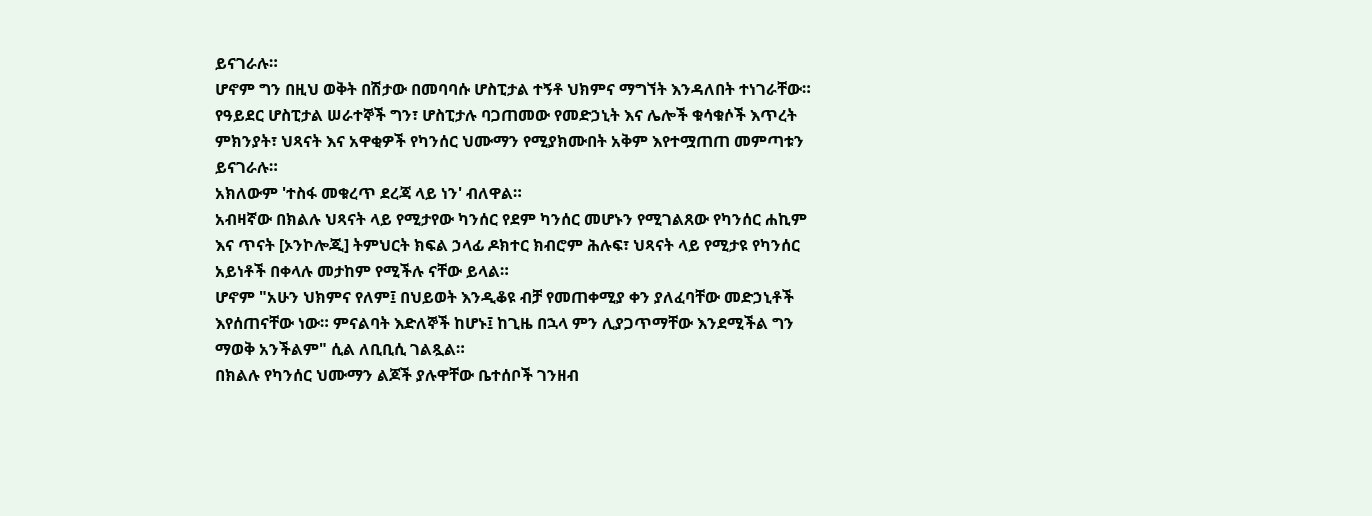ይናገራሉ።
ሆኖም ግን በዚህ ወቅት በሽታው በመባባሱ ሆስፒታል ተኝቶ ህክምና ማግኘት እንዳለበት ተነገራቸው።
የዓይደር ሆስፒታል ሠራተኞች ግን፣ ሆስፒታሉ ባጋጠመው የመድኃኒት እና ሌሎች ቁሳቁሶች እጥረት ምክንያት፣ ህጻናት እና አዋቂዎች የካንሰር ህሙማን የሚያክሙበት አቅም እየተሟጠጠ መምጣቱን ይናገራሉ።
አክለውም 'ተስፋ መቁረጥ ደረጃ ላይ ነን' ብለዋል።
አብዛኛው በክልሉ ህጻናት ላይ የሚታየው ካንሰር የደም ካንሰር መሆኑን የሚገልጸው የካንሰር ሐኪም እና ጥናት [ኦንኮሎጂ] ትምህርት ክፍል ኃላፊ ዶክተር ክብሮም ሕሉፍ፣ ህጻናት ላይ የሚታዩ የካንሰር አይነቶች በቀላሉ መታከም የሚችሉ ናቸው ይላል።
ሆኖም "አሁን ህክምና የለም፤ በህይወት እንዲቆዩ ብቻ የመጠቀሚያ ቀን ያለፈባቸው መድኃኒቶች እየሰጠናቸው ነው። ምናልባት እድለኞች ከሆኑ፤ ከጊዜ በኋላ ምን ሊያጋጥማቸው እንደሚችል ግን ማወቅ አንችልም" ሲል ለቢቢሲ ገልጿል።
በክልሉ የካንሰር ህሙማን ልጆች ያሉዋቸው ቤተሰቦች ገንዘብ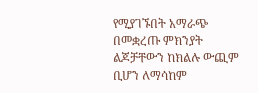የሚያገኙበት አማራጭ በመቋረጡ ምክንያት ልጆቻቸውን ከክልሉ ውጪም ቢሆን ለማሳከም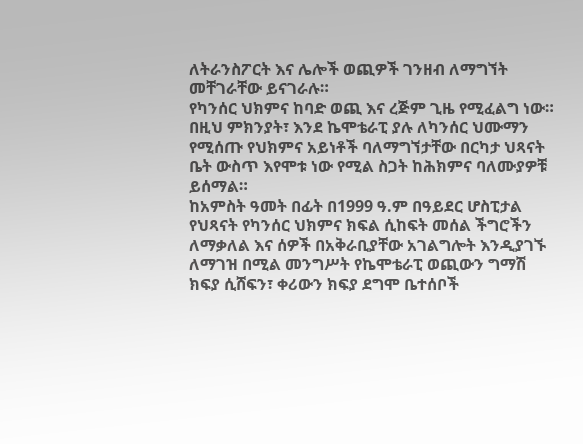ለትራንስፖርት እና ሌሎች ወጪዎች ገንዘብ ለማግኘት መቸገራቸው ይናገራሉ።
የካንሰር ህክምና ከባድ ወጪ እና ረጅም ጊዜ የሚፈልግ ነው። በዚህ ምክንያት፣ እንደ ኬሞቴራፒ ያሉ ለካንሰር ህሙማን የሚሰጡ የህክምና አይነቶች ባለማግኘታቸው በርካታ ህጻናት ቤት ውስጥ እየሞቱ ነው የሚል ስጋት ከሕክምና ባለሙያዎቹ ይሰማል።
ከአምስት ዓመት በፊት በ1999 ዓ.ም በዓይደር ሆስፒታል የህጻናት የካንሰር ህክምና ክፍል ሲከፍት መሰል ችግሮችን ለማቃለል እና ሰዎች በአቅራቢያቸው አገልግሎት እንዲያገኙ ለማገዝ በሚል መንግሥት የኬሞቴራፒ ወጪውን ግማሽ ክፍያ ሲሸፍን፣ ቀሪውን ክፍያ ደግሞ ቤተሰቦች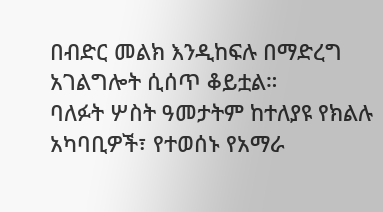በብድር መልክ እንዲከፍሉ በማድረግ አገልግሎት ሲሰጥ ቆይቷል።
ባለፉት ሦስት ዓመታትም ከተለያዩ የክልሉ አካባቢዎች፣ የተወሰኑ የአማራ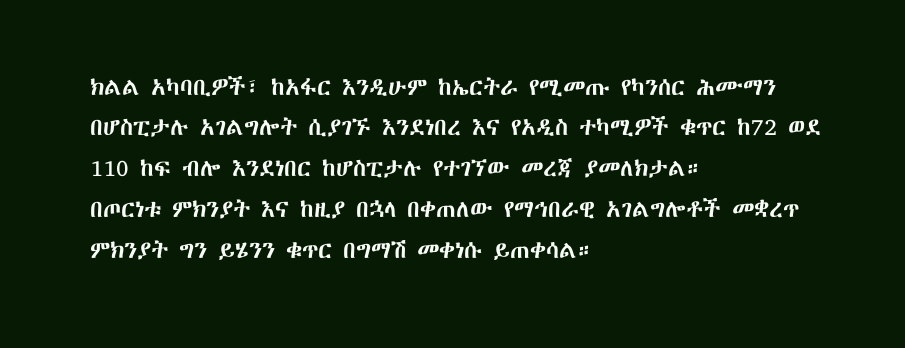ክልል አካባቢዎች፣ ከአፋር እንዲሁም ከኤርትራ የሚመጡ የካንሰር ሕሙማን በሆስፒታሉ አገልግሎት ሲያገኙ እንደነበረ እና የአዲስ ተካሚዎች ቁጥር ከ72 ወደ 110 ከፍ ብሎ እንደነበር ከሆስፒታሉ የተገኘው መረጃ ያመለክታል።
በጦርነቱ ምክንያት እና ከዚያ በኋላ በቀጠለው የማኅበራዊ አገልግሎቶች መቋረጥ ምክንያት ግን ይሄንን ቁጥር በግማሽ መቀነሱ ይጠቀሳል።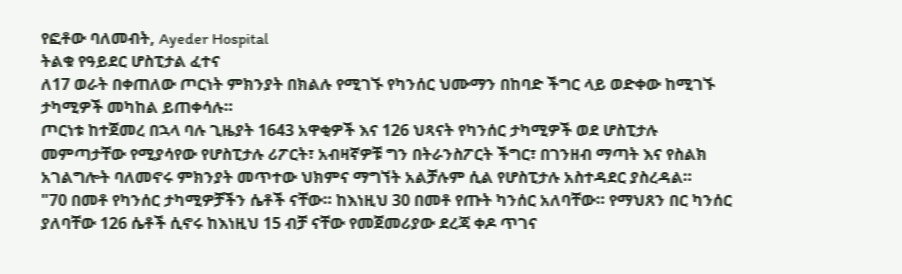የፎቶው ባለመብት, Ayeder Hospital
ትልቁ የዓይደር ሆስፒታል ፈተና
ለ17 ወራት በቀጠለው ጦርነት ምክንያት በክልሉ የሚገኙ የካንሰር ህሙማን በከባድ ችግር ላይ ወድቀው ከሚገኙ ታካሚዎች መካከል ይጠቀሳሉ።
ጦርነቱ ከተጀመረ በኋላ ባሉ ጊዜያት 1643 አዋቂዎች እና 126 ህጻናት የካንሰር ታካሚዎች ወደ ሆስፒታሉ መምጣታቸው የሚያሳየው የሆስፒታሉ ሪፖርት፣ አብዛኛዎቹ ግን በትራንስፖርት ችግር፣ በገንዘብ ማጣት እና የስልክ አገልግሎት ባለመኖሩ ምክንያት መጥተው ህክምና ማግኘት አልቻሉም ሲል የሆስፒታሉ አስተዳደር ያስረዳል።
"70 በመቶ የካንሰር ታካሚዎቻችን ሴቶች ናቸው። ከእነዚህ 30 በመቶ የጡት ካንሰር አለባቸው። የማህጸን በር ካንሰር ያለባቸው 126 ሴቶች ሲኖሩ ከእነዚህ 15 ብቻ ናቸው የመጀመሪያው ደረጃ ቀዶ ጥገና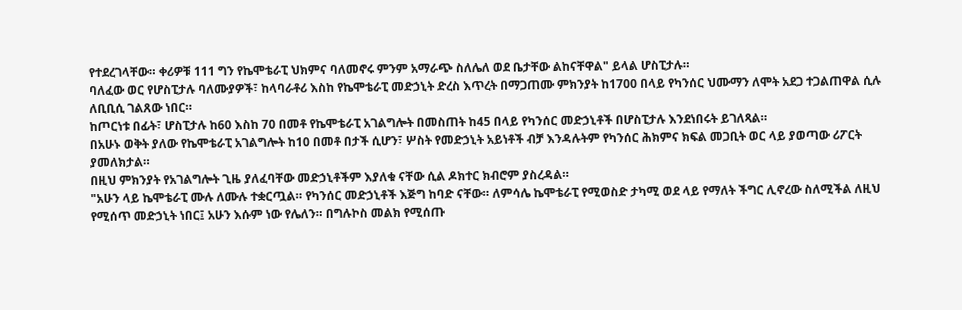የተደረገላቸው። ቀሪዎቹ 111 ግን የኬሞቴራፒ ህክምና ባለመኖሩ ምንም አማራጭ ስለሌለ ወደ ቤታቸው ልከናቸዋል" ይላል ሆስፒታሉ።
ባለፈው ወር የሆስፒታሉ ባለሙያዎች፣ ከላባራቶሪ እስከ የኬሞቴራፒ መድኃኒት ድረስ እጥረት በማጋጠሙ ምክንያት ከ1700 በላይ የካንሰር ህሙማን ለሞት አደጋ ተጋልጠዋል ሲሉ ለቢቢሲ ገልጸው ነበር።
ከጦርነቱ በፊት፣ ሆስፒታሉ ከ60 እስከ 70 በመቶ የኬሞቴራፒ አገልግሎት በመስጠት ከ45 በላይ የካንሰር መድኃኒቶች በሆስፒታሉ እንደነበሩት ይገለጻል።
በአሁኑ ወቅት ያለው የኬሞቴራፒ አገልግሎት ከ10 በመቶ በታች ሲሆን፣ ሦስት የመድኃኒት አይነቶች ብቻ እንዳሉትም የካንሰር ሕክምና ክፍል መጋቢት ወር ላይ ያወጣው ሪፖርት ያመለክታል።
በዚህ ምክንያት የአገልግሎት ጊዜ ያለፈባቸው መድኃኒቶችም እያለቁ ናቸው ሲል ዶክተር ክብሮም ያስረዳል።
"አሁን ላይ ኬሞቴራፒ ሙሉ ለሙሉ ተቋርጧል። የካንሰር መድኃኒቶች እጅግ ከባድ ናቸው። ለምሳሌ ኬሞቴራፒ የሚወስድ ታካሚ ወደ ላይ የማለት ችግር ሊኖረው ስለሚችል ለዚህ የሚሰጥ መድኃኒት ነበር፤ አሁን እሱም ነው የሌለን። በግሉኮስ መልክ የሚሰጡ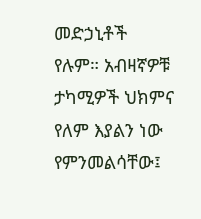መድኃኒቶች የሉም። አብዛኛዎቹ ታካሚዎች ህክምና የለም እያልን ነው የምንመልሳቸው፤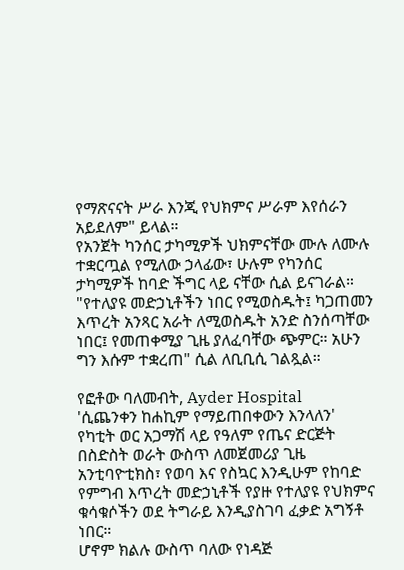የማጽናናት ሥራ እንጂ የህክምና ሥራም እየሰራን አይደለም" ይላል።
የአንጀት ካንሰር ታካሚዎች ህክምናቸው ሙሉ ለሙሉ ተቋርጧል የሚለው ኃላፊው፣ ሁሉም የካንሰር ታካሚዎች ከባድ ችግር ላይ ናቸው ሲል ይናገራል።
"የተለያዩ መድኃኒቶችን ነበር የሚወስዱት፤ ካጋጠመን እጥረት አንጻር አራት ለሚወስዱት አንድ ስንሰጣቸው ነበር፤ የመጠቀሚያ ጊዜ ያለፈባቸው ጭምር። አሁን ግን እሱም ተቋረጠ" ሲል ለቢቢሲ ገልጿል።

የፎቶው ባለመብት, Ayder Hospital
'ሲጨንቀን ከሐኪም የማይጠበቀውን እንላለን'
የካቲት ወር አጋማሽ ላይ የዓለም የጤና ድርጅት በስድስት ወራት ውስጥ ለመጀመሪያ ጊዜ አንቲባዮቲክስ፣ የወባ እና የስኳር እንዲሁም የከባድ የምግብ እጥረት መድኃኒቶች የያዙ የተለያዩ የህክምና ቁሳቁሶችን ወደ ትግራይ እንዲያስገባ ፈቃድ አግኝቶ ነበር።
ሆኖም ክልሉ ውስጥ ባለው የነዳጅ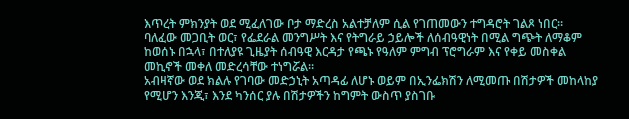እጥረት ምክንያት ወደ ሚፈለገው ቦታ ማድረስ አልተቻለም ሲል የገጠመውን ተግዳሮት ገልጾ ነበር።
ባለፈው መጋቢት ወር፣ የፌደራል መንግሥት እና የትግራይ ኃይሎች ለሰብዓዊነት በሚል ግጭት ለማቆም ከወሰኑ በኋላ፣ በተለያዩ ጊዜያት ሰብዓዊ እርዳታ የጫኑ የዓለም ምግብ ፕሮግራም እና የቀይ መስቀል መኪኖች መቀለ መድረሳቸው ተነግሯል።
አብዛኛው ወደ ክልሉ የገባው መድኃኒት አጣዳፊ ለሆኑ ወይም በኢንፌክሽን ለሚመጡ በሽታዎች መከላከያ የሚሆን እንጂ፣ እንደ ካንሰር ያሉ በሽታዎችን ከግምት ውስጥ ያስገቡ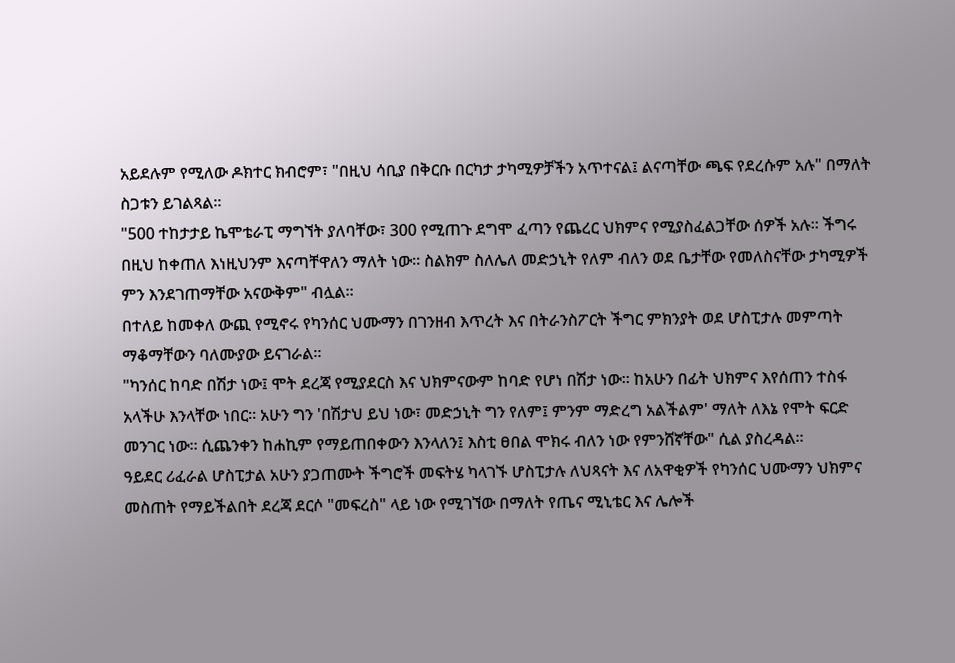አይደሉም የሚለው ዶክተር ክብሮም፣ "በዚህ ሳቢያ በቅርቡ በርካታ ታካሚዎቻችን አጥተናል፤ ልናጣቸው ጫፍ የደረሱም አሉ" በማለት ስጋቱን ይገልጻል።
"500 ተከታታይ ኬሞቴራፒ ማግኘት ያለባቸው፣ 300 የሚጠጉ ደግሞ ፈጣን የጨረር ህክምና የሚያስፈልጋቸው ሰዎች አሉ። ችግሩ በዚህ ከቀጠለ እነዚህንም እናጣቸዋለን ማለት ነው። ስልክም ስለሌለ መድኃኒት የለም ብለን ወደ ቤታቸው የመለስናቸው ታካሚዎች ምን እንደገጠማቸው አናውቅም" ብሏል።
በተለይ ከመቀለ ውጪ የሚኖሩ የካንሰር ህሙማን በገንዘብ እጥረት እና በትራንስፖርት ችግር ምክንያት ወደ ሆስፒታሉ መምጣት ማቆማቸውን ባለሙያው ይናገራል።
"ካንሰር ከባድ በሽታ ነው፤ ሞት ደረጃ የሚያደርስ እና ህክምናውም ከባድ የሆነ በሽታ ነው። ከአሁን በፊት ህክምና እየሰጠን ተስፋ አላችሁ እንላቸው ነበር። አሁን ግን 'በሽታህ ይህ ነው፣ መድኃኒት ግን የለም፤ ምንም ማድረግ አልችልም' ማለት ለእኔ የሞት ፍርድ መንገር ነው። ሲጨንቀን ከሐኪም የማይጠበቀውን እንላለን፤ እስቲ ፀበል ሞክሩ ብለን ነው የምንሸኛቸው" ሲል ያስረዳል።
ዓይደር ሪፈራል ሆስፒታል አሁን ያጋጠሙት ችግሮች መፍትሄ ካላገኙ ሆስፒታሉ ለህጻናት እና ለአዋቂዎች የካንሰር ህሙማን ህክምና መስጠት የማይችልበት ደረጃ ደርሶ "መፍረስ" ላይ ነው የሚገኘው በማለት የጤና ሚኒቴር እና ሌሎች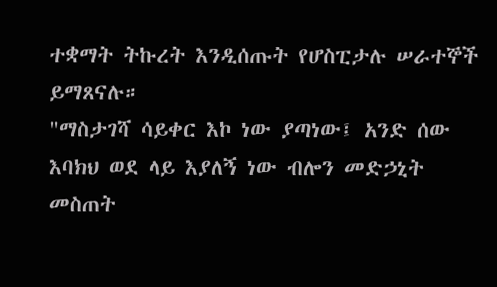ተቋማት ትኩረት እንዲሰጡት የሆስፒታሉ ሠራተኞች ይማጸናሉ።
"ማስታገሻ ሳይቀር እኮ ነው ያጣነው፤ አንድ ሰው እባክህ ወደ ላይ እያለኝ ነው ብሎን መድኃኒት መስጠት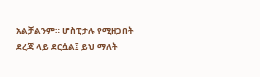አልቻልንም። ሆስፒታሉ የሚዘጋበት ደረጃ ላይ ደርሷል፤ ይህ ማለት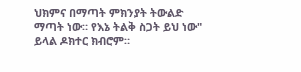ህክምና በማጣት ምክንያት ትውልድ ማጣት ነው። የእኔ ትልቅ ስጋት ይህ ነው" ይላል ዶክተር ክብሮም።